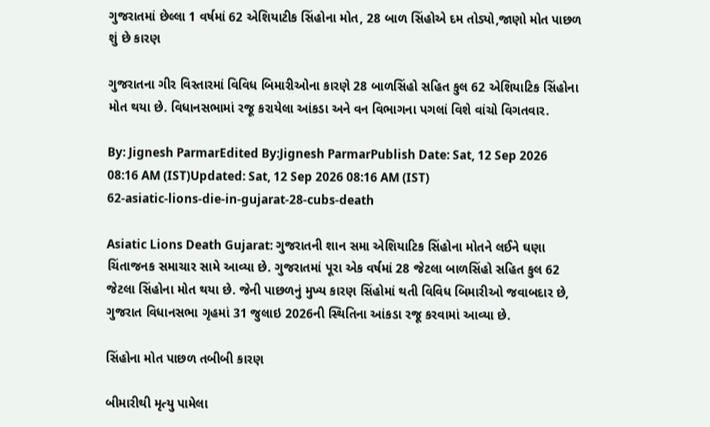ગુજરાતમાં છેલ્લા 1 વર્ષમાં 62 એશિયાટીક સિંહોના મોત, 28 બાળ સિંહોએ દમ તોડ્યો,જાણો મોત પાછળ શું છે કારણ

ગુજરાતના ગીર વિસ્તારમાં વિવિધ બિમારીઓના કારણે 28 બાળસિંહો સહિત કુલ 62 એશિયાટિક સિંહોના મોત થયા છે. વિધાનસભામાં રજૂ કરાયેલા આંકડા અને વન વિભાગના પગલાં વિશે વાંચો વિગતવાર.

By: Jignesh ParmarEdited By:Jignesh ParmarPublish Date: Sat, 12 Sep 2026 08:16 AM (IST)Updated: Sat, 12 Sep 2026 08:16 AM (IST)
62-asiatic-lions-die-in-gujarat-28-cubs-death

Asiatic Lions Death Gujarat: ગુજરાતની શાન સમા એશિયાટિક સિંહોના મોતને લઈને ઘણા ચિંતાજનક સમાચાર સામે આવ્યા છે. ગુજરાતમાં પૂરા એક વર્ષમાં 28 જેટલા બાળસિંહો સહિત કુલ 62 જેટલા સિંહોના મોત થયા છે. જેની પાછળનું મુખ્ય કારણ સિંહોમાં થતી વિવિધ બિમારીઓ જવાબદાર છે, ગુજરાત વિધાનસભા ગૃહમાં 31 જુલાઇ 2026ની સ્થિતિના આંકડા રજૂ કરવામાં આવ્યા છે.

સિંહોના મોત પાછળ તબીબી કારણ

બીમારીથી મૃત્યુ પામેલા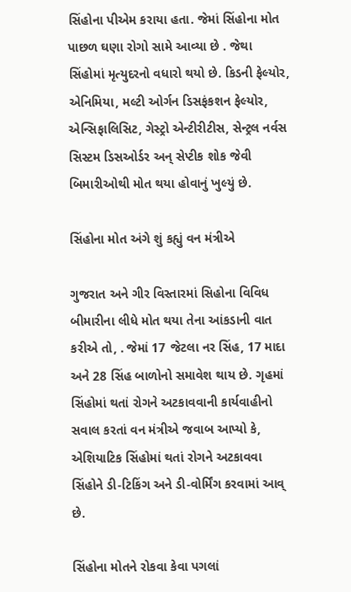સિંહોના પીએમ કરાયા હતા. જેમાં સિંહોના મોત પાછળ ઘણા રોગો સામે આવ્યા છે . જેથા સિંહોમાં મૃત્યુદરનો વધારો થયો છે. કિડની ફેલ્યોર, એનિમિયા, મલ્ટી ઓર્ગન ડિસફંકશન ફેલ્યોર, એન્સિફાલિસિટ, ગેસ્ટ્રો એન્ટીરીટીસ, સેન્ટ્રલ નર્વસ સિસ્ટમ ડિસઓર્ડર અન્ સેપ્ટીક શોક જેવી બિમારીઓથી મોત થયા હોવાનું ખુલ્યું છે.

સિંહોના મોત અંગે શું કહ્યું વન મંત્રીએ

ગુજરાત અને ગીર વિસ્તારમાં સિહોના વિવિધ બીમારીના લીધે મોત થયા તેના આંકડાની વાત કરીએ તો, . જેમાં 17 જેટલા નર સિંહ, 17 માદા અને 28 સિંહ બાળોનો સમાવેશ થાય છે. ગૃહમાં સિંહોમાં થતાં રોગને અટકાવવાની કાર્યવાહીનો સવાલ કરતાં વન મંત્રીએ જવાબ આપ્યો કે, એશિયાટિક સિંહોમાં થતાં રોગને અટકાવવા સિંહોને ડી-ટિકિંગ અને ડી-વોર્મિંગ કરવામાં આવ્ છે.

સિંહોના મોતને રોકવા કેવા પગલાં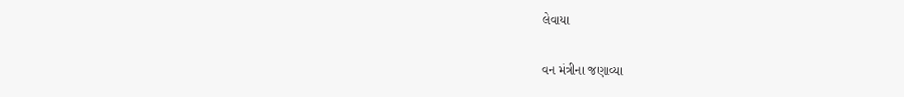લેવાયા

વન મંત્રીના જણાવ્યા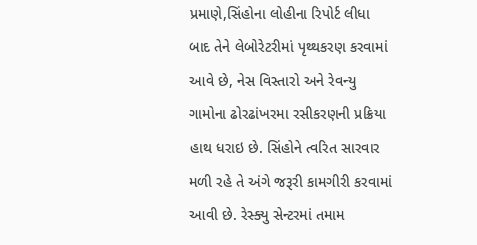પ્રમાણે,સિંહોના લોહીના રિપોર્ટ લીધા બાદ તેને લેબોરેટરીમાં પૃથ્થકરણ કરવામાં આવે છે, નેસ વિસ્તારો અને રેવન્યુ ગામોના ઢોરઢાંખરમા રસીકરણની પ્રક્રિયા હાથ ધરાઇ છે. સિંહોને ત્વરિત સારવાર મળી રહે તે અંગે જરૂરી કામગીરી કરવામાં આવી છે. રેસ્ક્યુ સેન્ટરમાં તમામ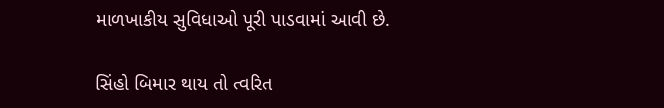માળખાકીય સુવિધાઓ પૂરી પાડવામાં આવી છે.

સિંહો બિમાર થાય તો ત્વરિત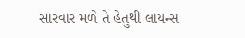સારવાર મળે તે હેતુથી લાયન્સ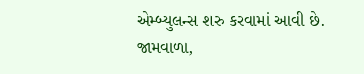એમ્બ્યુલન્સ શરુ કરવામાં આવી છે. જામવાળા,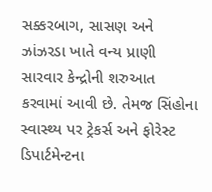સક્કરબાગ, સાસણ અને ઝાંઝરડા ખાતે વન્ય પ્રાણી સારવાર કેન્દ્રોની શરુઆત કરવામાં આવી છે. તેમજ સિંહોના સ્વાસ્થ્ય પર ટ્રેકર્સ અને ફોરેસ્ટ ડિપાર્ટમેન્ટના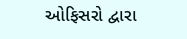ઓફિસરો દ્વારા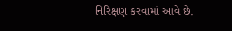નિરિક્ષણ કરવામાં આવે છે.